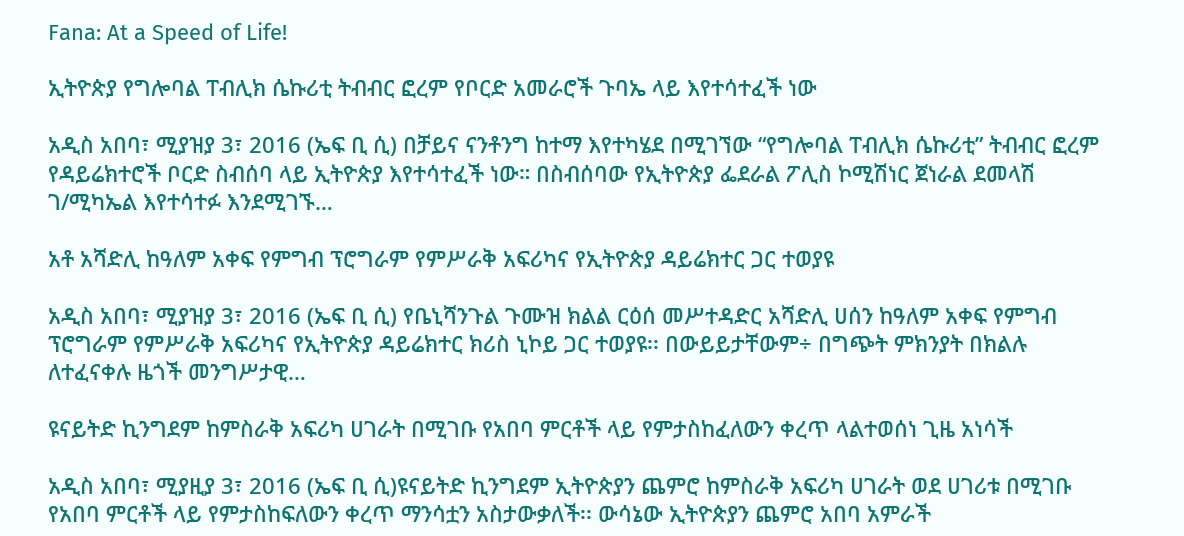Fana: At a Speed of Life!

ኢትዮጵያ የግሎባል ፐብሊክ ሴኩሪቲ ትብብር ፎረም የቦርድ አመራሮች ጉባኤ ላይ እየተሳተፈች ነው

አዲስ አበባ፣ ሚያዝያ 3፣ 2016 (ኤፍ ቢ ሲ) በቻይና ናንቶንግ ከተማ እየተካሄደ በሚገኘው “የግሎባል ፐብሊክ ሴኩሪቲ” ትብብር ፎረም የዳይሬክተሮች ቦርድ ስብሰባ ላይ ኢትዮጵያ እየተሳተፈች ነው። በስብሰባው የኢትዮጵያ ፌደራል ፖሊስ ኮሚሽነር ጀነራል ደመላሽ ገ/ሚካኤል እየተሳተፉ እንደሚገኙ…

አቶ አሻድሊ ከዓለም አቀፍ የምግብ ፕሮግራም የምሥራቅ አፍሪካና የኢትዮጵያ ዳይሬክተር ጋር ተወያዩ

አዲስ አበባ፣ ሚያዝያ 3፣ 2016 (ኤፍ ቢ ሲ) የቤኒሻንጉል ጉሙዝ ክልል ርዕሰ መሥተዳድር አሻድሊ ሀሰን ከዓለም አቀፍ የምግብ ፕሮግራም የምሥራቅ አፍሪካና የኢትዮጵያ ዳይሬክተር ክሪስ ኒኮይ ጋር ተወያዩ፡፡ በውይይታቸውም÷ በግጭት ምክንያት በክልሉ ለተፈናቀሉ ዜጎች መንግሥታዊ…

ዩናይትድ ኪንግደም ከምስራቅ አፍሪካ ሀገራት በሚገቡ የአበባ ምርቶች ላይ የምታስከፈለውን ቀረጥ ላልተወሰነ ጊዜ አነሳች

አዲስ አበባ፣ ሚያዚያ 3፣ 2016 (ኤፍ ቢ ሲ)ዩናይትድ ኪንግደም ኢትዮጵያን ጨምሮ ከምስራቅ አፍሪካ ሀገራት ወደ ሀገሪቱ በሚገቡ የአበባ ምርቶች ላይ የምታስከፍለውን ቀረጥ ማንሳቷን አስታውቃለች፡፡ ውሳኔው ኢትዮጵያን ጨምሮ አበባ አምራች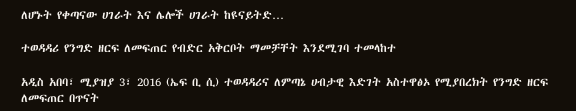ለሆኑት የቀጣናው ሀገራት እና ሌሎች ሀገራት ከዩናይትድ…

ተወዳዳሪ የንግድ ዘርፍ ለመፍጠር የብድር አቅርቦት ማመቻቸት እንደሚገባ ተመላከተ

አዲስ አበባ፣ ሚያዝያ 3፣ 2016 (ኤፍ ቢ ሲ) ተወዳዳሪና ለምጣኔ ሀብታዊ እድገት አስተዋፅኦ የሚያበረክት የንግድ ዘርፍ ለመፍጠር በጥናት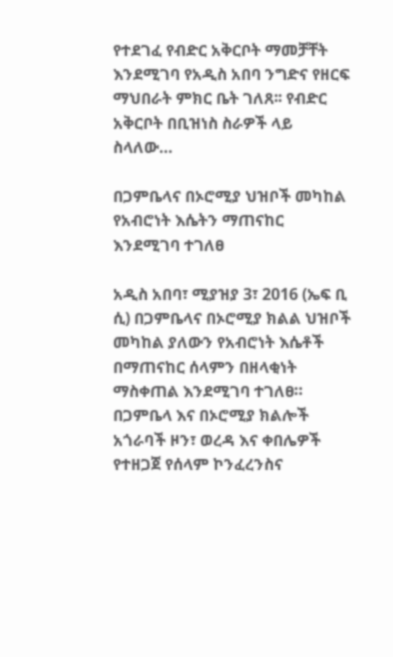የተደገፈ የብድር አቅርቦት ማመቻቸት እንደሚገባ የአዲስ አበባ ንግድና የዘርፍ ማህበራት ምክር ቤት ገለጸ፡፡ የብድር አቅርቦት በቢዝነስ ስራዎች ላይ ስላለው…

በጋምቤላና በኦሮሚያ ህዝቦች መካከል የአብሮነት እሴትን ማጠናከር እንደሚገባ ተገለፀ

አዲስ አበባ፣ ሚያዝያ 3፣ 2016 (ኤፍ ቢ ሲ) በጋምቤላና በኦሮሚያ ክልል ህዝቦች መካከል ያለውን የአብሮነት እሴቶች በማጠናከር ሰላምን በዘላቂነት ማስቀጠል እንደሚገባ ተገለፀ። በጋምቤላ እና በኦሮሚያ ክልሎች አጎራባች ዞን፣ ወረዳ እና ቀበሌዎች የተዘጋጀ የሰላም ኮንፈረንስና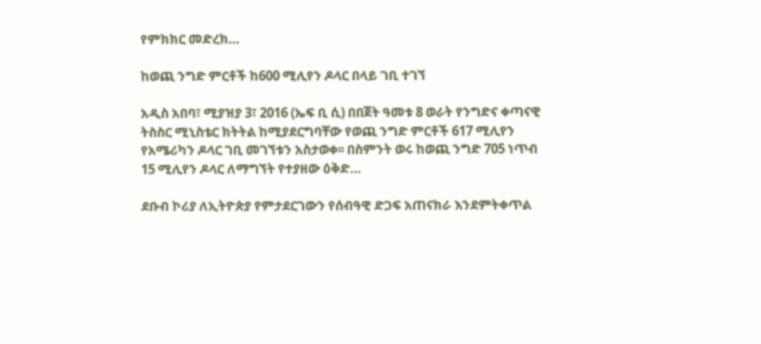የምክክር መድረክ…

ከወጪ ንግድ ምርቶች ከ600 ሚሊየን ዶላር በላይ ገቢ ተገኘ

አዲስ አበባ፣ ሚያዝያ 3፣ 2016 (ኤፍ ቢ ሲ) በበጀት ዓመቱ 8 ወራት የንግድና ቀጣናዊ ትስስር ሚኒስቴር ክትትል ከሚያደርግባቸው የወጪ ንግድ ምርቶች 617 ሚሊየን የአሜሪካን ዶላር ገቢ መገኘቱን አስታወቀ፡፡ በስምንት ወሩ ከወጪ ንግድ 705 ነጥብ 15 ሚሊየን ዶላር ለማግኘት የተያዘው ዕቅድ…

ደቡብ ኮሪያ ለኢትዮጵያ የምታደርገውን የሰብዓዊ ድጋፍ አጠናክራ እንደምትቀጥል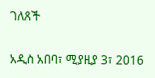ገለጸች

አዲስ አበባ፣ ሚያዚያ 3፣ 2016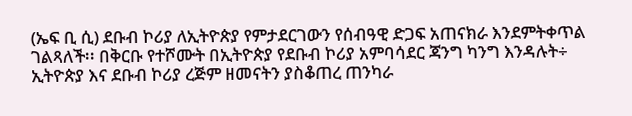(ኤፍ ቢ ሲ) ደቡብ ኮሪያ ለኢትዮጵያ የምታደርገውን የሰብዓዊ ድጋፍ አጠናክራ እንደምትቀጥል ገልጻለች፡፡ በቅርቡ የተሾሙት በኢትዮጵያ የደቡብ ኮሪያ አምባሳደር ጃንግ ካንግ እንዳሉት÷ ኢትዮጵያ እና ደቡብ ኮሪያ ረጅም ዘመናትን ያስቆጠረ ጠንካራ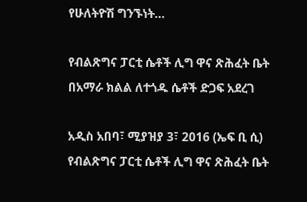የሁለትዮሽ ግንኙነት…

የብልጽግና ፓርቲ ሴቶች ሊግ ዋና ጽሕፈት ቤት በአማራ ክልል ለተጎዱ ሴቶች ድጋፍ አደረገ

አዲስ አበባ፣ ሚያዝያ 3፣ 2016 (ኤፍ ቢ ሲ) የብልጽግና ፓርቲ ሴቶች ሊግ ዋና ጽሕፈት ቤት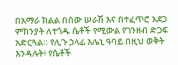በአማራ ክልል በሰው ሠራሽ እና በተፈጥሮ አደጋ ምክንያት ለተጎዱ ሴቶች የሚውል የገንዘብ ድጋፍ አድርጓል። የሊጉ ኃላፊ እሌኒ ዓባይ በዚህ ወቅት እንዳሉት፥ የሴቶች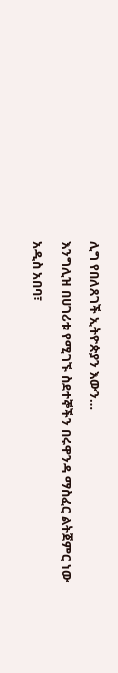ሊግ የበለጸገች ኢትዮጵያን እውን…

እንግሊዝ በሀገሪቱ የሚገኙ ስደተኞችን በሩዋንዳ ማስፈር ልትጀምር ነው

አዲስ አበባ፣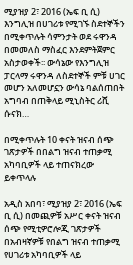ሚያዝያ 2፣ 2016 (ኤፍ ቢ ሲ) እንግሊዝ በሀገሪቱ የሚገኙ ስደተኞችን በሚቀጥሉት ሳምንታት ወደ ሩዋንዳ በመመለስ ማስፈር እንደምትጀምር አስታወቀች፡፡ ውሳኔው የእንግሊዝ ፓርላማ ሩዋንዳ ለስደተኞች ምቹ ሀገር መሆን አለመሆኗን ውሳኔ ባልሰጠበት አግባብ በጠቅላይ ሚኒስትር ሪሺ ሱናክ…

በሚቀጥሉት 10 ቀናት ዝናብ ሰጭ ገጽታዎች በበልግ ዝናብ ተጠቃሚ አካባቢዎች ላይ ተጠናክረው ይቀጥላሉ

አዲስ አበባ፣ ሚያዝያ 2፣ 2016 (ኤፍ ቢ ሲ) በመጪዎቹ አሥር ቀናት ዝናብ ሰጭ የሚቲዎሮሎጂ ገጽታዎች በአብዛኛዎቹ የበልግ ዝናብ ተጠቃሚ የሀገሪቱ አካባቢዎች ላይ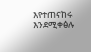እየተጠናከሩ እንደሚቀፅሉ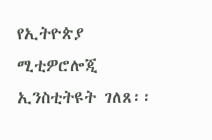የኢትዮጵያ ሚቲዎሮሎጂ ኢንስቲትዩት ገለጸ፡፡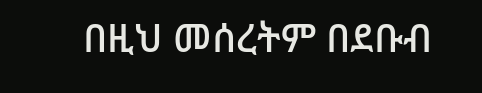በዚህ መሰረትም በደቡብ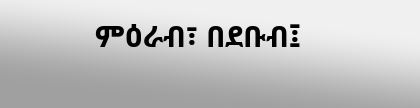ምዕራብ፣ በደቡብ፤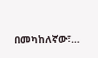በመካከለኛው፣…